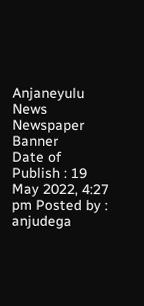Anjaneyulu News
Newspaper Banner
Date of Publish : 19 May 2022, 4:27 pm Posted by : anjudega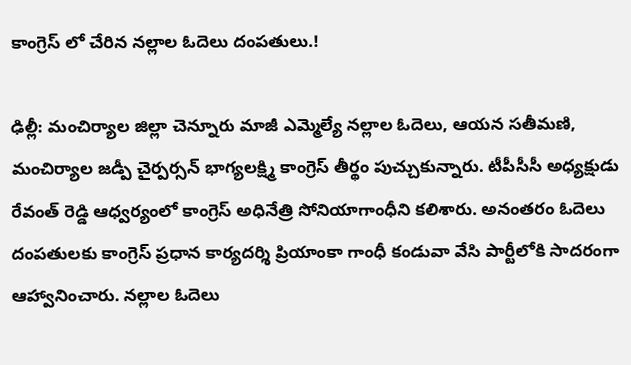కాంగ్రెస్ లో చేరిన నల్లాల ఓదెలు దంపతులు.!

ఢిల్లీ: మంచిర్యాల జిల్లా చెన్నూరు మాజీ ఎమ్మెల్యే నల్లాల ఓదెలు, ఆయన సతీమణి, మంచిర్యాల జడ్పీ చైర్పర్సన్ భాగ్యలక్ష్మి కాంగ్రెస్ తీర్థం పుచ్చుకున్నారు. టీపీసీసీ అధ్యక్షుడు రేవంత్ రెడ్డి ఆధ్వర్యంలో కాంగ్రెస్ అధినేత్రి సోనియాగాంధీని కలిశారు. అనంతరం ఓదెలు దంపతులకు కాంగ్రెస్ ప్రధాన కార్యదర్శి ప్రియాంకా గాంధీ కండువా వేసి పార్టీలోకి సాదరంగా ఆహ్వానించారు. నల్లాల ఓదెలు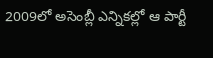2009లో అసెంబ్లీ ఎన్నికల్లో ఆ పార్టీ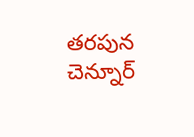తరపున చెన్నూర్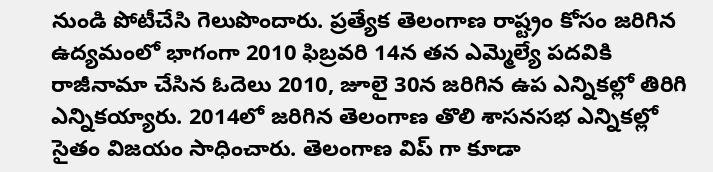నుండి పోటీచేసి గెలుపొందారు. ప్రత్యేక తెలంగాణ రాష్ట్రం కోసం జరిగిన ఉద్యమంలో భాగంగా 2010 ఫిబ్రవరి 14న తన ఎమ్మెల్యే పదవికి రాజీనామా చేసిన ఓదెలు 2010, జూలై 30న జరిగిన ఉప ఎన్నికల్లో తిరిగి ఎన్నికయ్యారు. 2014లో జరిగిన తెలంగాణ తొలి శాసనసభ ఎన్నికల్లో సైతం విజయం సాధించారు. తెలంగాణ విప్ గా కూడా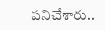పనిచేశారు..